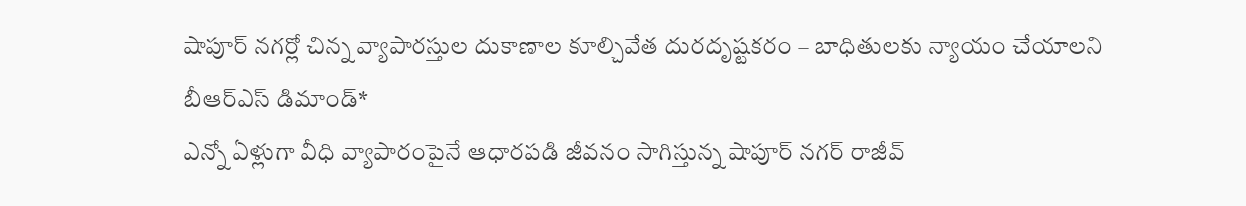షాపూర్ నగర్లో చిన్న వ్యాపారస్తుల దుకాణాల కూల్చివేత దురదృష్టకరం – బాధితులకు న్యాయం చేయాలని బీఆర్ఎస్ డిమాండ్*
ఎన్నో ఏళ్లుగా వీధి వ్యాపారంపైనే ఆధారపడి జీవనం సాగిస్తున్న షాపూర్ నగర్ రాజీవ్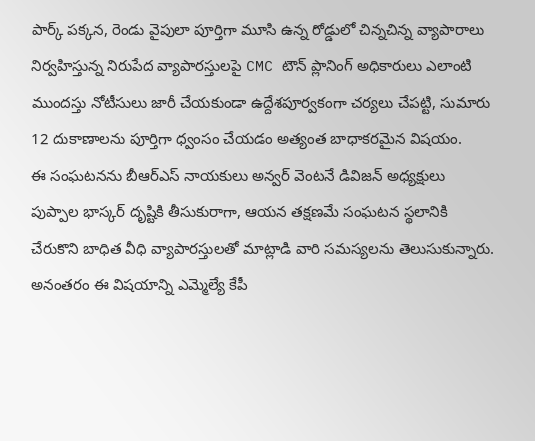పార్క్ పక్కన, రెండు వైపులా పూర్తిగా మూసి ఉన్న రోడ్డులో చిన్నచిన్న వ్యాపారాలు నిర్వహిస్తున్న నిరుపేద వ్యాపారస్తులపై CMC టౌన్ ప్లానింగ్ అధికారులు ఎలాంటి ముందస్తు నోటీసులు జారీ చేయకుండా ఉద్దేశపూర్వకంగా చర్యలు చేపట్టి, సుమారు 12 దుకాణాలను పూర్తిగా ధ్వంసం చేయడం అత్యంత బాధాకరమైన విషయం.
ఈ సంఘటనను బీఆర్ఎస్ నాయకులు అన్వర్ వెంటనే డివిజన్ అధ్యక్షులు పుప్పాల భాస్కర్ దృష్టికి తీసుకురాగా, ఆయన తక్షణమే సంఘటన స్థలానికి చేరుకొని బాధిత వీధి వ్యాపారస్తులతో మాట్లాడి వారి సమస్యలను తెలుసుకున్నారు.
అనంతరం ఈ విషయాన్ని ఎమ్మెల్యే కేపీ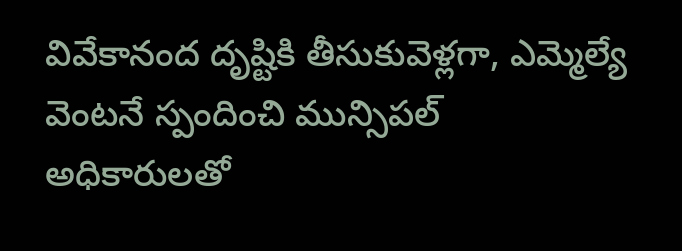వివేకానంద దృష్టికి తీసుకువెళ్లగా, ఎమ్మెల్యే వెంటనే స్పందించి మున్సిపల్ అధికారులతో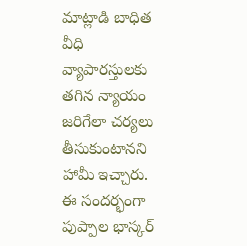మాట్లాడి బాధిత వీధి వ్యాపారస్తులకు తగిన న్యాయం జరిగేలా చర్యలు తీసుకుంటానని హామీ ఇచ్చారు.
ఈ సందర్భంగా పుప్పాల భాస్కర్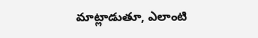మాట్లాడుతూ, ఎలాంటి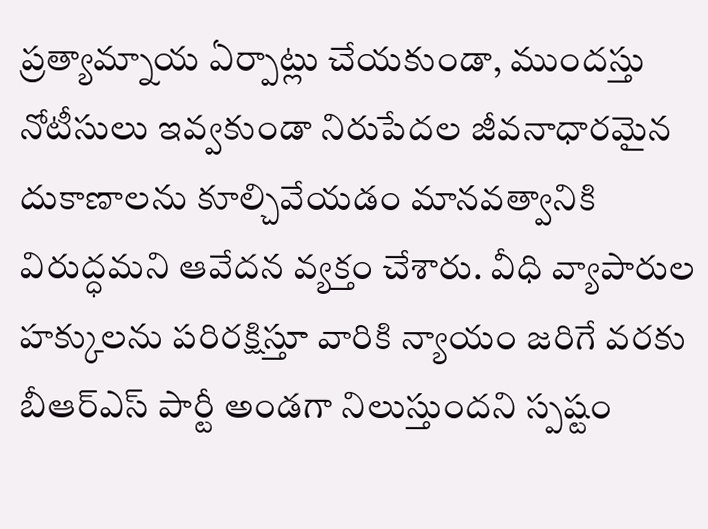ప్రత్యామ్నాయ ఏర్పాట్లు చేయకుండా, ముందస్తు నోటీసులు ఇవ్వకుండా నిరుపేదల జీవనాధారమైన దుకాణాలను కూల్చివేయడం మానవత్వానికి విరుద్ధమని ఆవేదన వ్యక్తం చేశారు. వీధి వ్యాపారుల హక్కులను పరిరక్షిస్తూ వారికి న్యాయం జరిగే వరకు బీఆర్ఎస్ పార్టీ అండగా నిలుస్తుందని స్పష్టం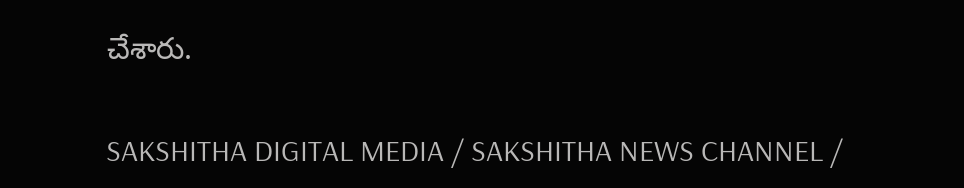చేశారు.

SAKSHITHA DIGITAL MEDIA / SAKSHITHA NEWS CHANNEL /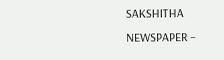SAKSHITHA NEWSPAPER –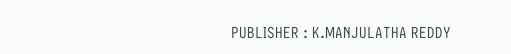PUBLISHER : K.MANJULATHA REDDY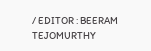/ EDITOR : BEERAM TEJOMURTHY